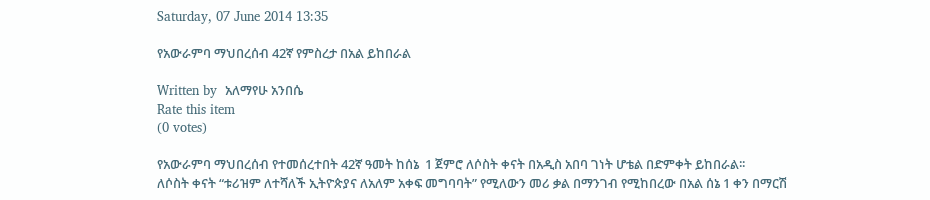Saturday, 07 June 2014 13:35

የአውራምባ ማህበረሰብ 42ኛ የምስረታ በአል ይከበራል

Written by  አለማየሁ አንበሴ
Rate this item
(0 votes)

የአውራምባ ማህበረሰብ የተመሰረተበት 42ኛ ዓመት ከሰኔ  1 ጀምሮ ለሶስት ቀናት በአዲስ አበባ ገነት ሆቴል በድምቀት ይከበራል፡፡
ለሶስት ቀናት “ቱሪዝም ለተሻለች ኢትዮጵያና ለአለም አቀፍ መግባባት” የሚለውን መሪ ቃል በማንገብ የሚከበረው በአል ሰኔ 1 ቀን በማርሽ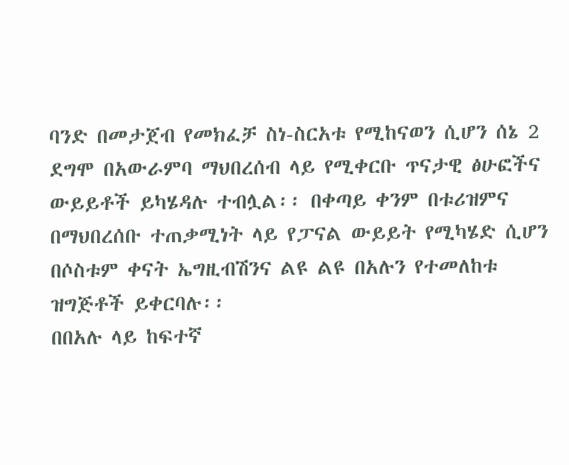ባንድ በመታጀብ የመክፈቻ ስነ-ስርአቱ የሚከናወን ሲሆን ሰኔ 2 ደግሞ በአውራምባ ማህበረሰብ ላይ የሚቀርቡ ጥናታዊ ፅሁፎችና ውይይቶች ይካሄዳሉ ተብሏል፡፡ በቀጣይ ቀንም በቱሪዝምና በማህበረሰቡ ተጠቃሚነት ላይ የፓናል ውይይት የሚካሄድ ሲሆን በሶስቱም ቀናት ኤግዚብሽንና ልዩ ልዩ በአሉን የተመለከቱ ዝግጅቶች ይቀርባሉ፡፡
በበአሉ ላይ ከፍተኛ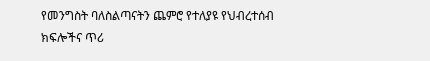የመንግስት ባለስልጣናትን ጨምሮ የተለያዩ የህብረተሰብ ክፍሎችና ጥሪ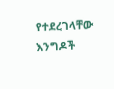የተደረገላቸው እንግዶች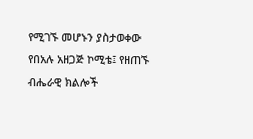የሚገኙ መሆኑን ያስታወቀው የበአሉ አዘጋጅ ኮሚቴ፤ የዘጠኙ ብሔራዊ ክልሎች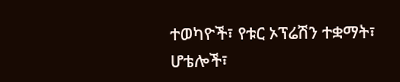ተወካዮች፣ የቱር ኦፕሬሽን ተቋማት፣ ሆቴሎች፣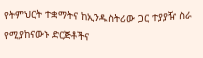የትምህርት ተቋማትና ከኢንዱስትሪው ጋር ተያያዥ ስራ የሚያከናውኑ ድርጅቶችና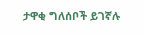ታዋቂ ግለሰቦች ይገኛሉ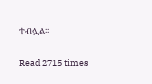ተብሏል፡፡

Read 2715 times